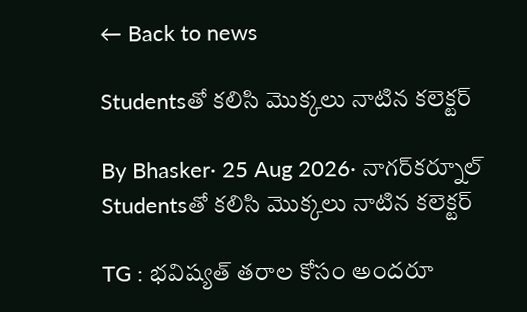← Back to news

Studentsతో కలిసి మొక్కలు నాటిన కలెక్టర్

By Bhasker· 25 Aug 2026· నాగర్‌కర్నూల్
Studentsతో కలిసి మొక్కలు నాటిన కలెక్టర్

TG : భవిష్యత్ తరాల కోసం అందరూ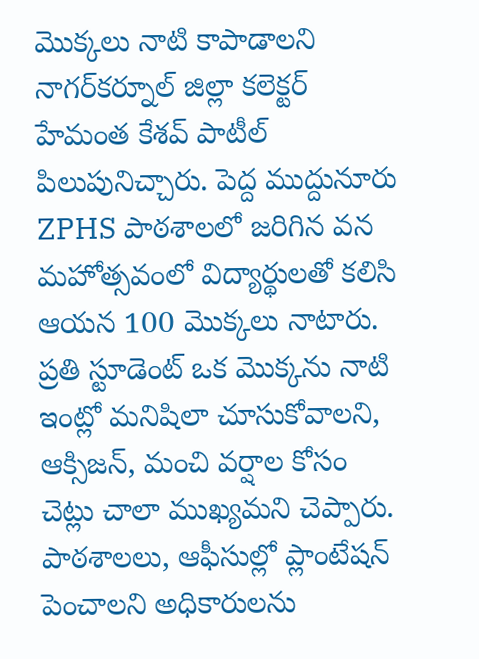మొక్కలు నాటి కాపాడాలని నాగర్‌కర్నూల్ జిల్లా కలెక్టర్ హేమంత కేశవ్ పాటీల్ పిలుపునిచ్చారు. పెద్ద ముద్దునూరు ZPHS పాఠశాలలో జరిగిన వన మహోత్సవంలో విద్యార్థులతో కలిసి ఆయన 100 మొక్కలు నాటారు. ప్రతి స్టూడెంట్ ఒక మొక్కను నాటి ఇంట్లో మనిషిలా చూసుకోవాలని, ఆక్సిజన్, మంచి వర్షాల కోసం చెట్లు చాలా ముఖ్యమని చెప్పారు. పాఠశాలలు, ఆఫీసుల్లో ప్లాంటేషన్ పెంచాలని అధికారులను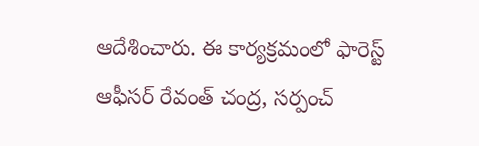ఆదేశించారు. ఈ కార్యక్రమంలో ఫారెస్ట్ ఆఫీసర్ రేవంత్ చంద్ర, సర్పంచ్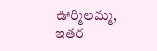ఊర్మిలమ్మ, ఇతర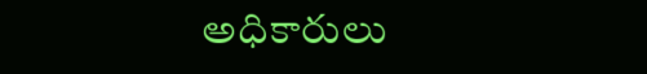అధికారులు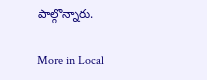పాల్గొన్నారు.

More in Local